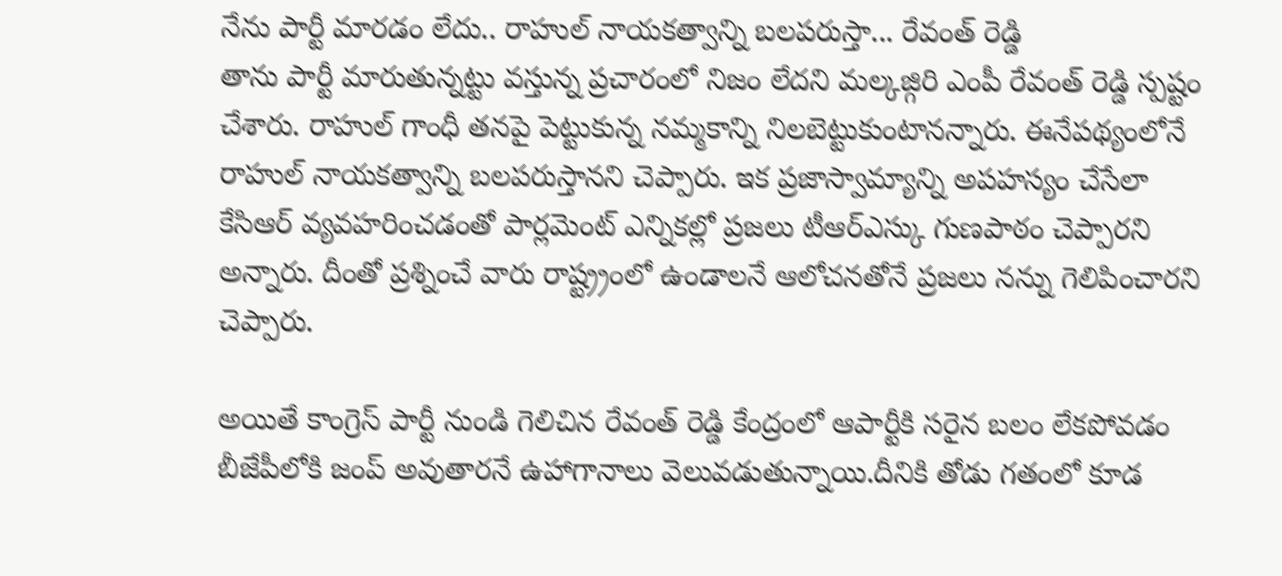నేను పార్టీ మారడం లేదు.. రాహుల్ నాయకత్వాన్ని బలపరుస్తా... రేవంత్ రెడ్డి
తాను పార్టీ మారుతున్నట్టు వస్తున్న ప్రచారంలో నిజం లేదని మల్కజ్గిరి ఎంపీ రేవంత్ రెడ్డి స్పష్టం చేశారు. రాహుల్ గాంధీ తనపై పెట్టుకున్న నమ్మకాన్ని నిలబెట్టుకుంటానన్నారు. ఈనేపథ్యంలోనే రాహుల్ నాయకత్వాన్ని బలపరుస్తానని చెప్పారు. ఇక ప్రజాస్వామ్యాన్ని అపహస్యం చేసేలా కేసిఆర్ వ్యవహరించడంతో పార్లమెంట్ ఎన్నికల్లో ప్రజలు టీఆర్ఎస్కు గుణపాఠం చెప్పారని అన్నారు. దీంతో ప్రశ్నించే వారు రాష్ట్ర్రంలో ఉండాలనే ఆలోచనతోనే ప్రజలు నన్ను గెలిపించారని చెప్పారు.

అయితే కాంగ్రెస్ పార్టీ నుండి గెలిచిన రేవంత్ రెడ్డి కేంద్రంలో ఆపార్టీకి సరైన బలం లేకపోవడం బీజేపీలోకి జంప్ అవుతారనే ఉహాగానాలు వెలువడుతున్నాయి.దీనికి తోడు గతంలో కూడ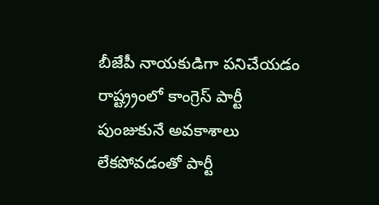బీజేపీ నాయకుడిగా పనిచేయడం రాష్ట్ర్రంలో కాంగ్రెస్ పార్టీ పుంజుకునే అవకాశాలు లేకపోవడంతో పార్టీ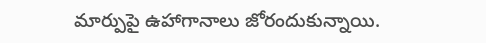మార్పుపై ఉహాగానాలు జోరందుకున్నాయి.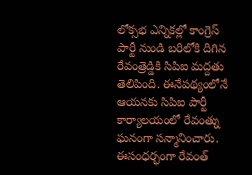లోక్సభ ఎన్నికల్లో కాంగ్రెస్ పార్టీ నుండి బరిలోకి దిగిన రేవంత్రెడ్డికి సిపిఐ మద్దతు తెలిపింది. ఈనేపథ్యంలోనే ఆయనకు సిపిఐ పార్టీ కార్యాలయంలో రేవంత్ను ఘనంగా సన్మానించారు. ఈసంధర్భంగా రేవంత్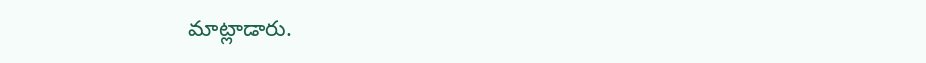మాట్లాడారు.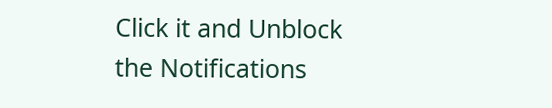Click it and Unblock the Notifications